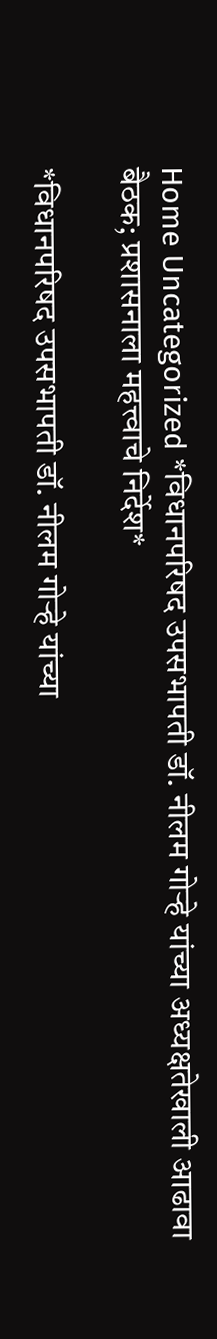Home Uncategorized *विधानपरिषद उपसभापती डॉ. नीलम गोऱ्हे यांच्या अध्यक्षतेखाली आढावा बैठक; प्रशासनाला महत्त्वाचे निर्देश*

*विधानपरिषद उपसभापती डॉ. नीलम गोऱ्हे यांच्या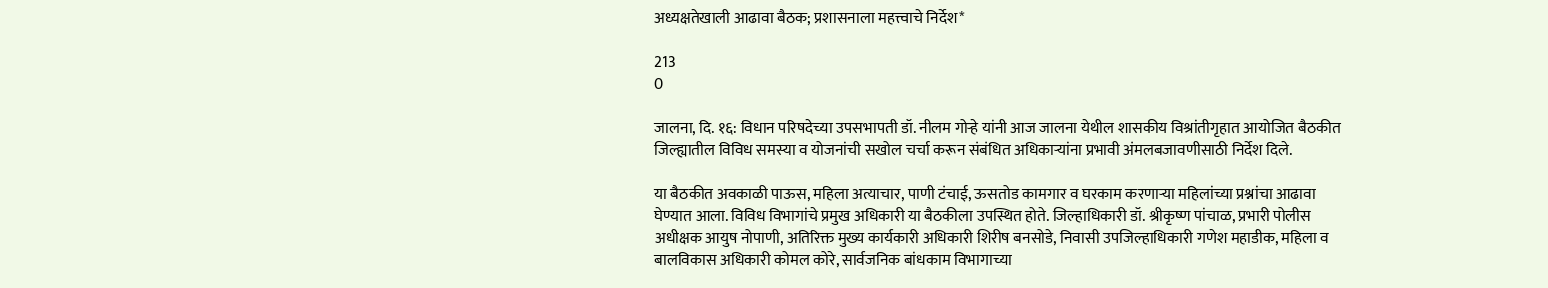अध्यक्षतेखाली आढावा बैठक; प्रशासनाला महत्त्वाचे निर्देश*

213
0

जालना, दि. १६: विधान परिषदेच्या उपसभापती डॉ. नीलम गोऱ्हे यांनी आज जालना येथील शासकीय विश्रांतीगृहात आयोजित बैठकीत जिल्ह्यातील विविध समस्या व योजनांची सखोल चर्चा करून संबंधित अधिकाऱ्यांना प्रभावी अंमलबजावणीसाठी निर्देश दिले.

या बैठकीत अवकाळी पाऊस, महिला अत्याचार, पाणी टंचाई, ऊसतोड कामगार व घरकाम करणाऱ्या महिलांच्या प्रश्नांचा आढावा घेण्यात आला. विविध विभागांचे प्रमुख अधिकारी या बैठकीला उपस्थित होते. जिल्हाधिकारी डॉ. श्रीकृष्ण पांचाळ, प्रभारी पोलीस अधीक्षक आयुष नोपाणी, अतिरिक्त मुख्य कार्यकारी अधिकारी शिरीष बनसोडे, निवासी उपजिल्हाधिकारी गणेश महाडीक, महिला व बालविकास अधिकारी कोमल कोरे, सार्वजनिक बांधकाम विभागाच्या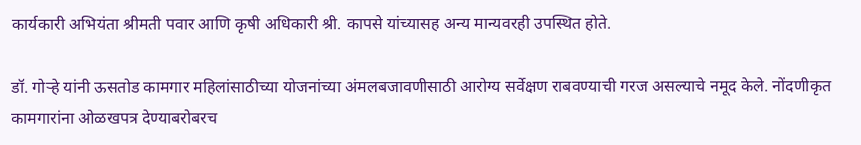कार्यकारी अभियंता श्रीमती पवार आणि कृषी अधिकारी श्री. कापसे यांच्यासह अन्य मान्यवरही उपस्थित होते.

डॉ. गोऱ्हे यांनी ऊसतोड कामगार महिलांसाठीच्या योजनांच्या अंमलबजावणीसाठी आरोग्य सर्वेक्षण राबवण्याची गरज असल्याचे नमूद केले. नोंदणीकृत कामगारांना ओळखपत्र देण्याबरोबरच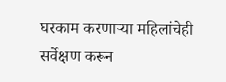घरकाम करणाऱ्या महिलांचेही सर्वेक्षण करून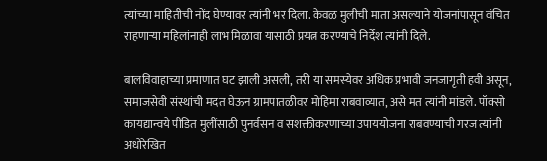त्यांच्या माहितीची नोंद घेण्यावर त्यांनी भर दिला. केवळ मुलीची माता असल्याने योजनांपासून वंचित राहणाऱ्या महिलांनाही लाभ मिळावा यासाठी प्रयत्न करण्याचे निर्देश त्यांनी दिले.

बालविवाहाच्या प्रमाणात घट झाली असली, तरी या समस्येवर अधिक प्रभावी जनजागृती हवी असून, समाजसेवी संस्थांची मदत घेऊन ग्रामपातळीवर मोहिमा राबवाव्यात, असे मत त्यांनी मांडले. पॉक्सो कायद्यान्वये पीडित मुलींसाठी पुनर्वसन व सशक्तीकरणाच्या उपाययोजना राबवण्याची गरज त्यांनी अधोरेखित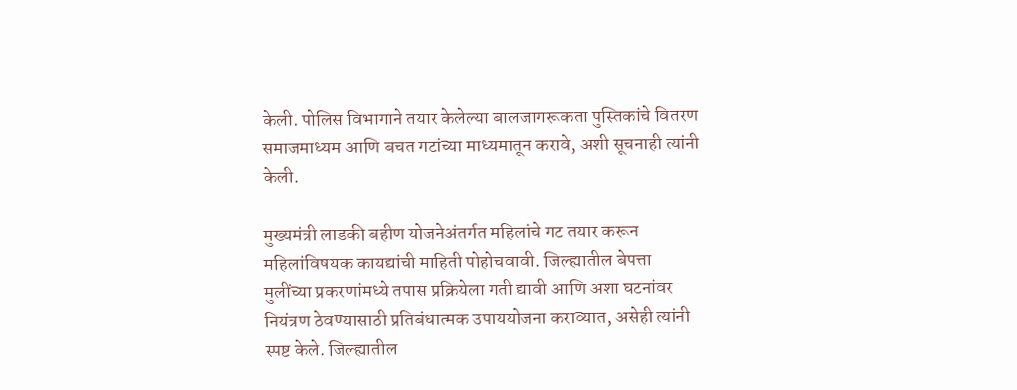केली. पोलिस विभागाने तयार केलेल्या बालजागरूकता पुस्तिकांचे वितरण समाजमाध्यम आणि बचत गटांच्या माध्यमातून करावे, अशी सूचनाही त्यांनी केली.

मुख्यमंत्री लाडकी बहीण योजनेअंतर्गत महिलांचे गट तयार करून महिलांविषयक कायद्यांची माहिती पोहोचवावी. जिल्ह्यातील बेपत्ता मुलींच्या प्रकरणांमध्ये तपास प्रक्रियेला गती द्यावी आणि अशा घटनांवर नियंत्रण ठेवण्यासाठी प्रतिबंधात्मक उपाययोजना कराव्यात, असेही त्यांनी स्पष्ट केले. जिल्ह्यातील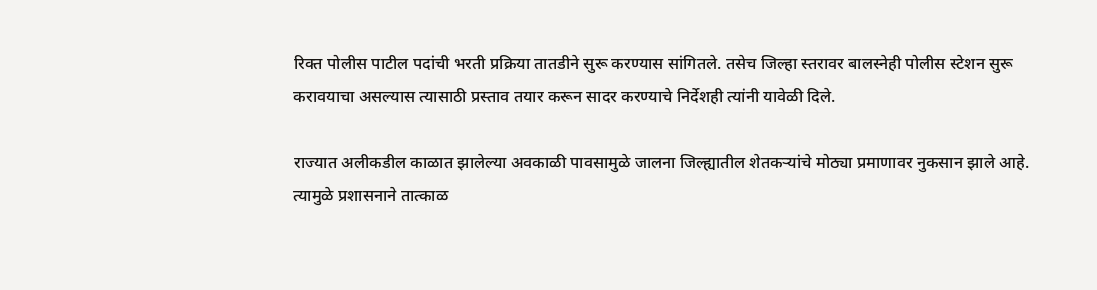रिक्त पोलीस पाटील पदांची भरती प्रक्रिया तातडीने सुरू करण्यास सांगितले. तसेच जिल्हा स्तरावर बालस्नेही पोलीस स्टेशन सुरू करावयाचा असल्यास त्यासाठी प्रस्ताव तयार करून सादर करण्याचे निर्देशही त्यांनी यावेळी दिले.

राज्यात अलीकडील काळात झालेल्या अवकाळी पावसामुळे जालना जिल्ह्यातील शेतकऱ्यांचे मोठ्या प्रमाणावर नुकसान झाले आहे. त्यामुळे प्रशासनाने तात्काळ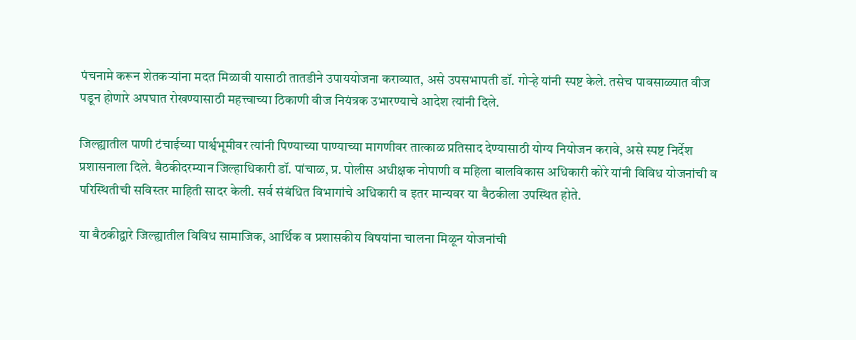पंचनामे करून शेतकऱ्यांना मदत मिळावी यासाठी तातडीने उपाययोजना कराव्यात, असे उपसभापती डॉ. गोऱ्हे यांनी स्पष्ट केले. तसेच पावसाळ्यात वीज पडून होणारे अपघात रोखण्यासाठी महत्त्वाच्या ठिकाणी वीज नियंत्रक उभारण्याचे आदेश त्यांनी दिले.

जिल्ह्यातील पाणी टंचाईच्या पार्श्वभूमीवर त्यांनी पिण्याच्या पाण्याच्या मागणीवर तात्काळ प्रतिसाद देण्यासाठी योग्य नियोजन करावे, असे स्पष्ट निर्देश प्रशासनाला दिले. बैठकीदरम्यान जिल्हाधिकारी डॉ. पांचाळ, प्र. पोलीस अधीक्षक नोपाणी व महिला बालविकास अधिकारी कोरे यांनी विविध योजनांची व परिस्थितीची सविस्तर माहिती सादर केली. सर्व संबंधित विभागांचे अधिकारी व इतर मान्यवर या बैठकीला उपस्थित होते.

या बैठकीद्वारे जिल्ह्यातील विविध सामाजिक, आर्थिक व प्रशासकीय विषयांना चालना मिळून योजनांची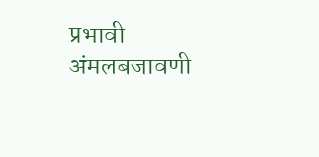प्रभावी अंमलबजावणी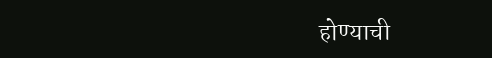होण्याची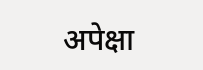अपेक्षा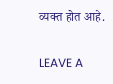व्यक्त होत आहे.

LEAVE A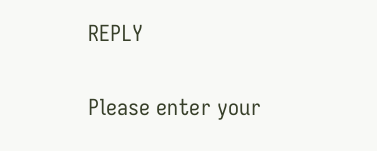REPLY

Please enter your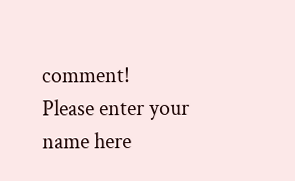comment!
Please enter your name here